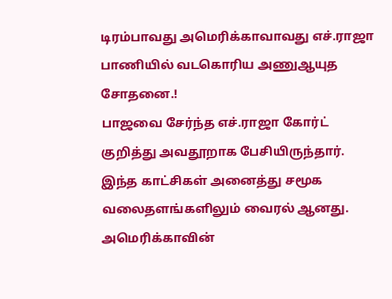டிரம்பாவது அமெரிக்காவாவது எச்.ராஜா பாணியில் வடகொரிய அணுஆயுத சோதனை.!
பாஜவை சேர்ந்த எச்.ராஜா கோர்ட் குறித்து அவதூறாக பேசியிருந்தார். இந்த காட்சிகள் அனைத்து சமூக வலைதளங்களிலும் வைரல் ஆனது. அமெரிக்காவின்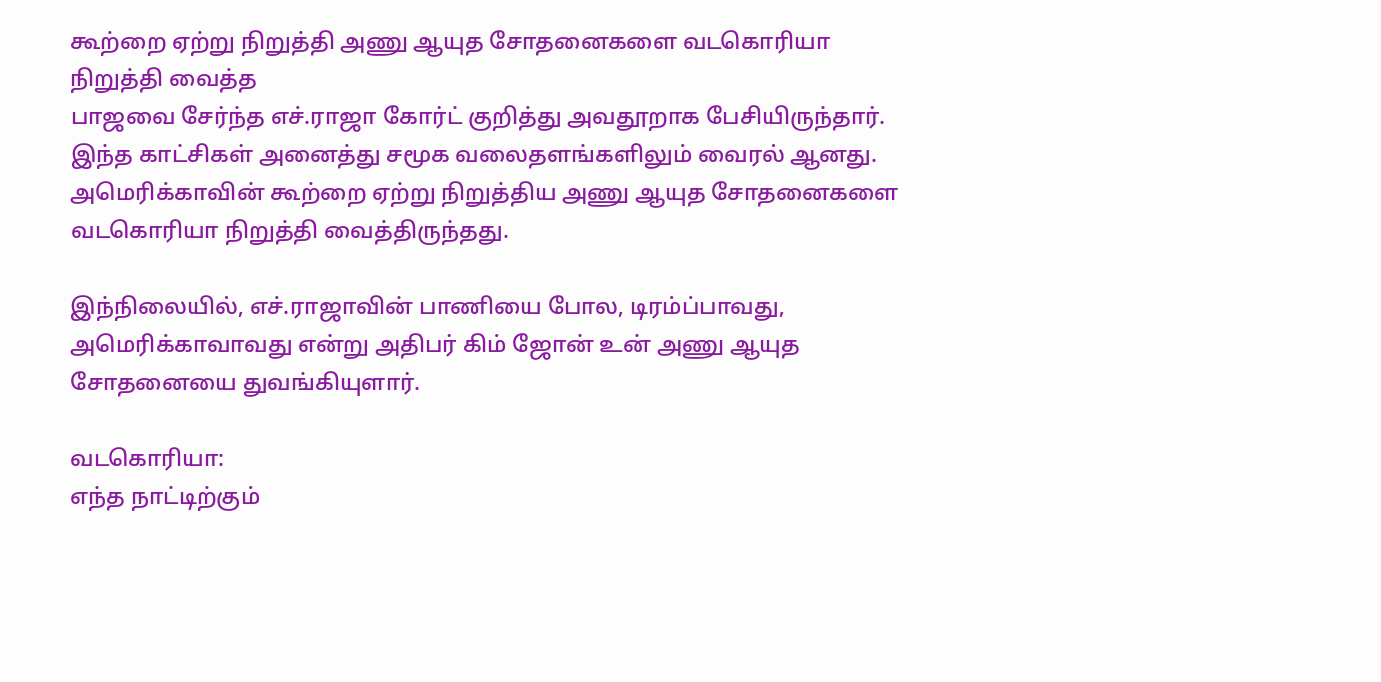கூற்றை ஏற்று நிறுத்தி அணு ஆயுத சோதனைகளை வடகொரியா நிறுத்தி வைத்த
பாஜவை சேர்ந்த எச்.ராஜா கோர்ட் குறித்து அவதூறாக பேசியிருந்தார். இந்த காட்சிகள் அனைத்து சமூக வலைதளங்களிலும் வைரல் ஆனது.
அமெரிக்காவின் கூற்றை ஏற்று நிறுத்திய அணு ஆயுத சோதனைகளை வடகொரியா நிறுத்தி வைத்திருந்தது.

இந்நிலையில், எச்.ராஜாவின் பாணியை போல, டிரம்ப்பாவது, அமெரிக்காவாவது என்று அதிபர் கிம் ஜோன் உன் அணு ஆயுத சோதனையை துவங்கியுளார்.

வடகொரியா:
எந்த நாட்டிற்கும்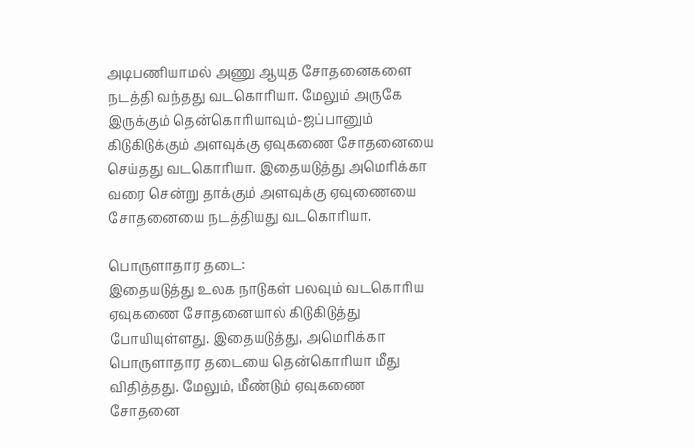அடிபணியாமல் அணு ஆயுத சோதனைகளை நடத்தி வந்தது வடகொரியா. மேலும் அருகே இருக்கும் தென்கொரியாவும்-ஜப்பானும் கிடுகிடுக்கும் அளவுக்கு ஏவுகணை சோதனையை செய்தது வடகொரியா. இதையடுத்து அமெரிக்கா வரை சென்று தாக்கும் அளவுக்கு ஏவுணையை சோதனையை நடத்தியது வடகொரியா.

பொருளாதார தடை:
இதையடுத்து உலக நாடுகள் பலவும் வடகொரிய ஏவுகணை சோதனையால் கிடுகிடுத்து போயியுள்ளது. இதையடுத்து, அமெரிக்கா பொருளாதார தடையை தென்கொரியா மீது விதித்தது. மேலும், மீண்டும் ஏவுகணை சோதனை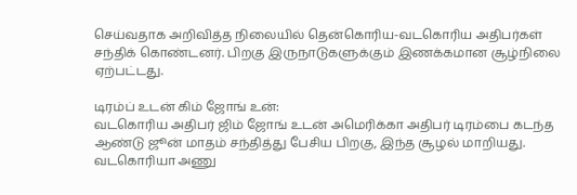செய்வதாக அறிவித்த நிலையில் தென்கொரிய-வடகொரிய அதிபர்கள் சந்திக் கொண்டனர். பிறகு இருநாடுகளுக்கும் இணக்கமான சூழ்நிலை ஏற்பட்டது.

டிரம்ப் உடன் கிம் ஜோங் உன்:
வடகொரிய அதிபர் ஜிம் ஜோங் உடன் அமெரிக்கா அதிபர் டிரம்பை கடந்த ஆண்டு ஜூன் மாதம் சந்தித்து பேசிய பிறகு, இந்த சூழல் மாறியது. வடகொரியா அணு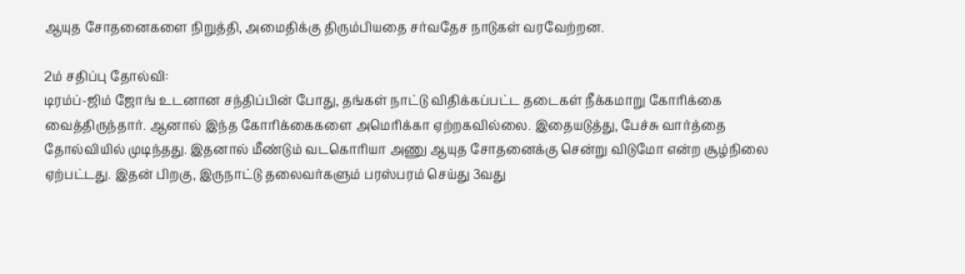ஆயுத சோதனைகளை நிறுத்தி, அமைதிக்கு திரும்பியதை சர்வதேச நாடுகள் வரவேற்றன.

2ம் சதிப்பு தோல்வி:
டிரம்ப்-ஜிம் ஜோங் உடனான சந்திப்பின் போது, தங்கள் நாட்டு விதிக்கப்பட்ட தடைகள் நீக்கமாறு கோரிக்கை வைத்திருந்தார். ஆனால் இந்த கோரிக்கைகளை அமெரிக்கா ஏற்றகவில்லை. இதையடுத்து, பேச்சு வார்த்தை தோல்வியில் முடிந்தது. இதனால் மீண்டும் வடகொரியா அணு ஆயுத சோதனைக்கு சென்று விடுமோ என்ற சூழ்நிலை ஏற்பட்டது. இதன் பிறகு, இருநாட்டு தலைவர்களும் பரஸ்பரம் செய்து 3வது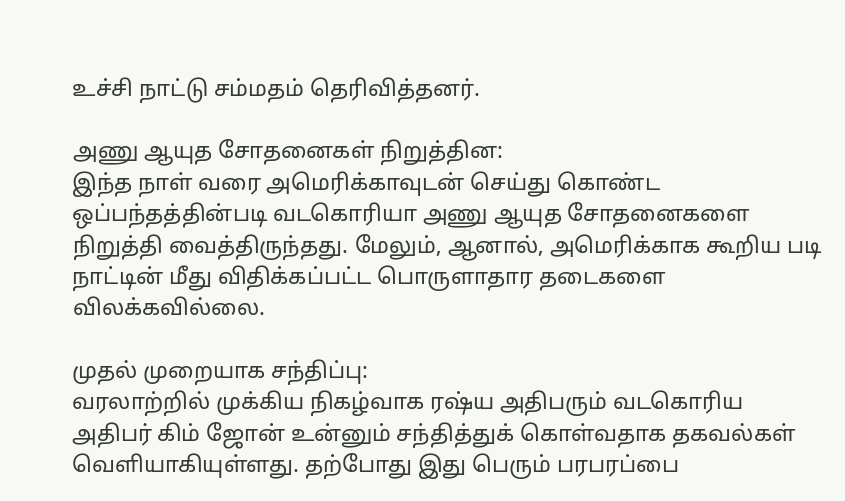உச்சி நாட்டு சம்மதம் தெரிவித்தனர்.

அணு ஆயுத சோதனைகள் நிறுத்தின:
இந்த நாள் வரை அமெரிக்காவுடன் செய்து கொண்ட ஒப்பந்தத்தின்படி வடகொரியா அணு ஆயுத சோதனைகளை நிறுத்தி வைத்திருந்தது. மேலும், ஆனால், அமெரிக்காக கூறிய படி நாட்டின் மீது விதிக்கப்பட்ட பொருளாதார தடைகளை விலக்கவில்லை.

முதல் முறையாக சந்திப்பு:
வரலாற்றில் முக்கிய நிகழ்வாக ரஷ்ய அதிபரும் வடகொரிய அதிபர் கிம் ஜோன் உன்னும் சந்தித்துக் கொள்வதாக தகவல்கள் வெளியாகியுள்ளது. தற்போது இது பெரும் பரபரப்பை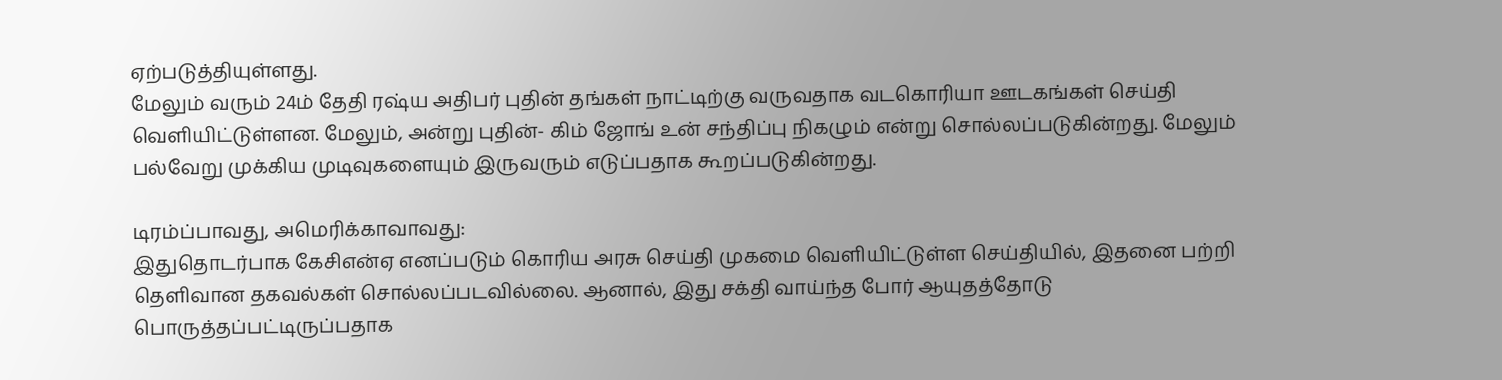ஏற்படுத்தியுள்ளது.
மேலும் வரும் 24ம் தேதி ரஷ்ய அதிபர் புதின் தங்கள் நாட்டிற்கு வருவதாக வடகொரியா ஊடகங்கள் செய்தி வெளியிட்டுள்ளன. மேலும், அன்று புதின்- கிம் ஜோங் உன் சந்திப்பு நிகழும் என்று சொல்லப்படுகின்றது. மேலும் பல்வேறு முக்கிய முடிவுகளையும் இருவரும் எடுப்பதாக கூறப்படுகின்றது.

டிரம்ப்பாவது, அமெரிக்காவாவது:
இதுதொடர்பாக கேசிஎன்ஏ எனப்படும் கொரிய அரசு செய்தி முகமை வெளியிட்டுள்ள செய்தியில், இதனை பற்றி தெளிவான தகவல்கள் சொல்லப்படவில்லை. ஆனால், இது சக்தி வாய்ந்த போர் ஆயுதத்தோடு பொருத்தப்பட்டிருப்பதாக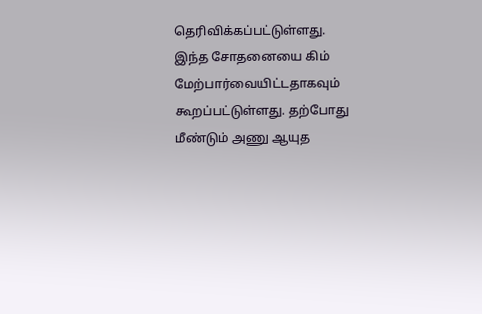தெரிவிக்கப்பட்டுள்ளது.
இந்த சோதனையை கிம் மேற்பார்வையிட்டதாகவும் கூறப்பட்டுள்ளது. தற்போது மீண்டும் அணு ஆயுத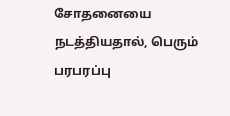சோதனையை நடத்தியதால், பெரும் பரபரப்பு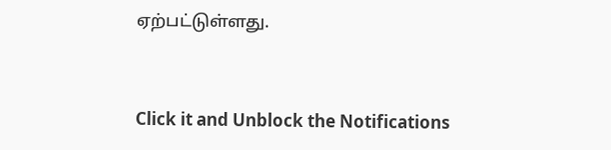ஏற்பட்டுள்ளது.


Click it and Unblock the Notifications